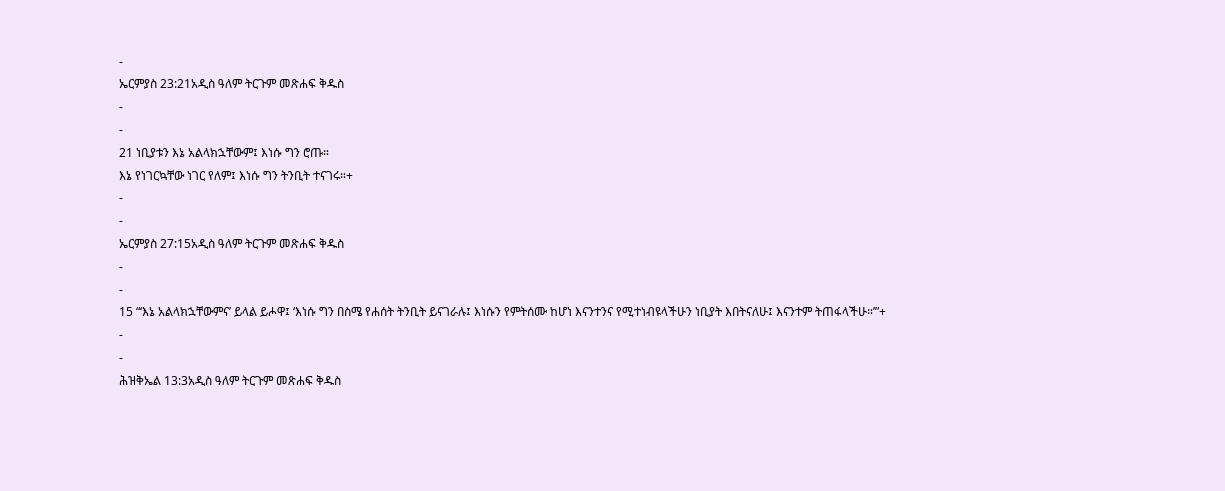-
ኤርምያስ 23:21አዲስ ዓለም ትርጉም መጽሐፍ ቅዱስ
-
-
21 ነቢያቱን እኔ አልላክኋቸውም፤ እነሱ ግን ሮጡ።
እኔ የነገርኳቸው ነገር የለም፤ እነሱ ግን ትንቢት ተናገሩ።+
-
-
ኤርምያስ 27:15አዲስ ዓለም ትርጉም መጽሐፍ ቅዱስ
-
-
15 “‘እኔ አልላክኋቸውምና’ ይላል ይሖዋ፤ ‘እነሱ ግን በስሜ የሐሰት ትንቢት ይናገራሉ፤ እነሱን የምትሰሙ ከሆነ እናንተንና የሚተነብዩላችሁን ነቢያት እበትናለሁ፤ እናንተም ትጠፋላችሁ።’”+
-
-
ሕዝቅኤል 13:3አዲስ ዓለም ትርጉም መጽሐፍ ቅዱስ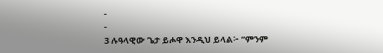-
-
3 ሉዓላዊው ጌታ ይሖዋ እንዲህ ይላል፦ “ምንም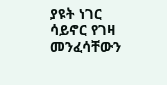ያዩት ነገር ሳይኖር የገዛ መንፈሳቸውን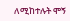ለሚከተሉት ሞኝ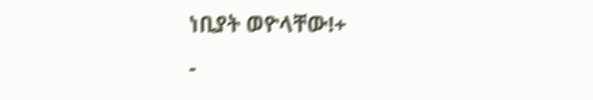ነቢያት ወዮላቸው!+
-